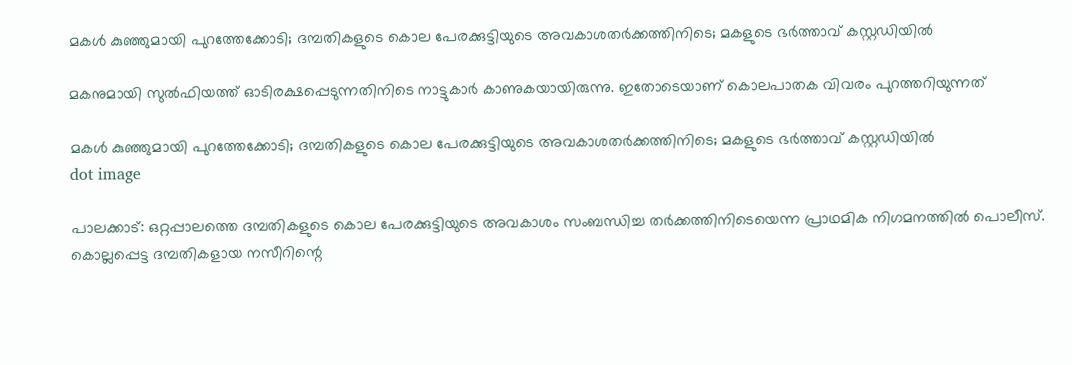മകൾ കുഞ്ഞുമായി പുറത്തേക്കോടി; ദമ്പതികളുടെ കൊല പേരക്കുട്ടിയുടെ അവകാശതർക്കത്തിനിടെ; മകളുടെ ഭർത്താവ് കസ്റ്റഡിയിൽ

മകനുമായി സുല്‍ഫിയത്ത് ഓടിരക്ഷപ്പെടുന്നതിനിടെ നാട്ടുകാര്‍ കാണുകയായിരുന്നു. ഇതോടെയാണ് കൊലപാതക വിവരം പുറത്തറിയുന്നത്

മകൾ കുഞ്ഞുമായി പുറത്തേക്കോടി; ദമ്പതികളുടെ കൊല പേരക്കുട്ടിയുടെ അവകാശതർക്കത്തിനിടെ; മകളുടെ ഭർത്താവ് കസ്റ്റഡിയിൽ
dot image

പാലക്കാട്: ഒറ്റപ്പാലത്തെ ദമ്പതികളുടെ കൊല പേരക്കുട്ടിയുടെ അവകാശം സംബന്ധിച്ച തര്‍ക്കത്തിനിടെയെന്ന പ്രാഥമിക നിഗമനത്തില്‍ പൊലീസ്. കൊല്ലപ്പെട്ട ദമ്പതികളായ നസീറിന്റെ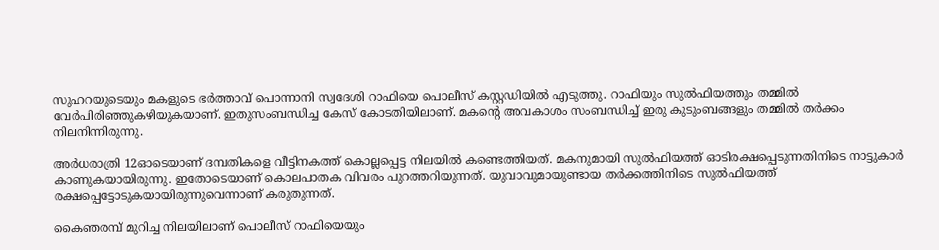സുഹറയുടെയും മകളുടെ ഭര്‍ത്താവ് പൊന്നാനി സ്വദേശി റാഫിയെ പൊലീസ് കസ്റ്റഡിയില്‍ എടുത്തു. റാഫിയും സുല്‍ഫിയത്തും തമ്മില്‍ വേര്‍പിരിഞ്ഞുകഴിയുകയാണ്. ഇതുസംബന്ധിച്ച കേസ് കോടതിയിലാണ്. മകന്റെ അവകാശം സംബന്ധിച്ച് ഇരു കുടുംബങ്ങളും തമ്മില്‍ തര്‍ക്കം നിലനിന്നിരുന്നു.

അര്‍ധരാത്രി 12ഓടെയാണ് ദമ്പതികളെ വീട്ടിനകത്ത് കൊല്ലപ്പെട്ട നിലയില്‍ കണ്ടെത്തിയത്. മകനുമായി സുല്‍ഫിയത്ത് ഓടിരക്ഷപ്പെടുന്നതിനിടെ നാട്ടുകാര്‍ കാണുകയായിരുന്നു. ഇതോടെയാണ് കൊലപാതക വിവരം പുറത്തറിയുന്നത്. യുവാവുമായുണ്ടായ തര്‍ക്കത്തിനിടെ സുല്‍ഫിയത്ത് രക്ഷപ്പെട്ടോടുകയായിരുന്നുവെന്നാണ് കരുതുന്നത്.

കൈഞരമ്പ് മുറിച്ച നിലയിലാണ് പൊലീസ് റാഫിയെയും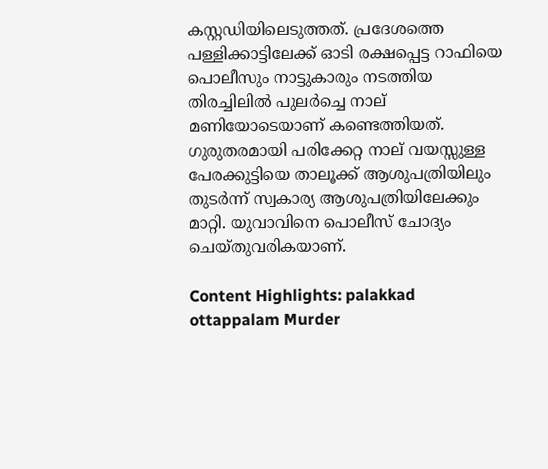കസ്റ്റഡിയിലെടുത്തത്. പ്രദേശത്തെ പള്ളിക്കാട്ടിലേക്ക് ഓടി രക്ഷപ്പെട്ട റാഫിയെ പൊലീസും നാട്ടുകാരും നടത്തിയ തിരച്ചിലില്‍ പുലര്‍ച്ചെ നാല് മണിയോടെയാണ് കണ്ടെത്തിയത്. ഗുരുതരമായി പരിക്കേറ്റ നാല് വയസ്സുള്ള പേരക്കുട്ടിയെ താലൂക്ക് ആശുപത്രിയിലും തുടര്‍ന്ന് സ്വകാര്യ ആശുപത്രിയിലേക്കും മാറ്റി. യുവാവിനെ പൊലീസ് ചോദ്യം ചെയ്തുവരികയാണ്.

Content Highlights: palakkad ottappalam Murder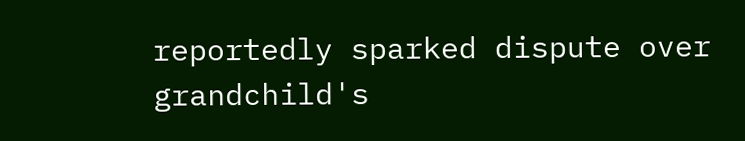reportedly sparked dispute over grandchild's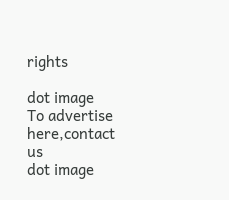rights

dot image
To advertise here,contact us
dot image